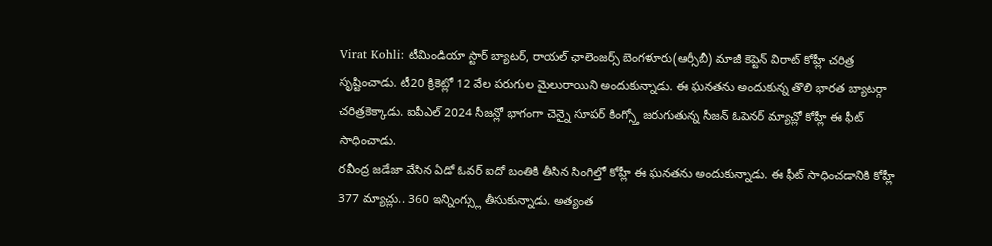Virat Kohli: టీమిండియా స్టార్ బ్యాటర్, రాయల్ ఛాలెంజర్స్ బెంగళూరు(ఆర్సీబీ) మాజీ కెప్టెన్ విరాట్ కోహ్లీ చరిత్ర సృష్టించాడు. టీ20 క్రికెట్లో 12 వేల పరుగుల మైలురాయిని అందుకున్నాడు. ఈ ఘనతను అందుకున్న తొలి భారత బ్యాటర్గా చరిత్రకెక్కాడు. ఐపీఎల్ 2024 సీజన్లో భాగంగా చెన్నై సూపర్ కింగ్స్తో జరుగుతున్న సీజన్ ఓపెనర్ మ్యాచ్లో కోహ్లీ ఈ ఫీట్ సాధించాడు.
రవీంద్ర జడేజా వేసిన ఏడో ఓవర్ ఐదో బంతికి తీసిన సింగిల్తో కోహ్లీ ఈ ఘనతను అందుకున్నాడు. ఈ ఫీట్ సాధించడానికి కోహ్లీ 377 మ్యాచ్లు.. 360 ఇన్నింగ్స్లు తీసుకున్నాడు. అత్యంత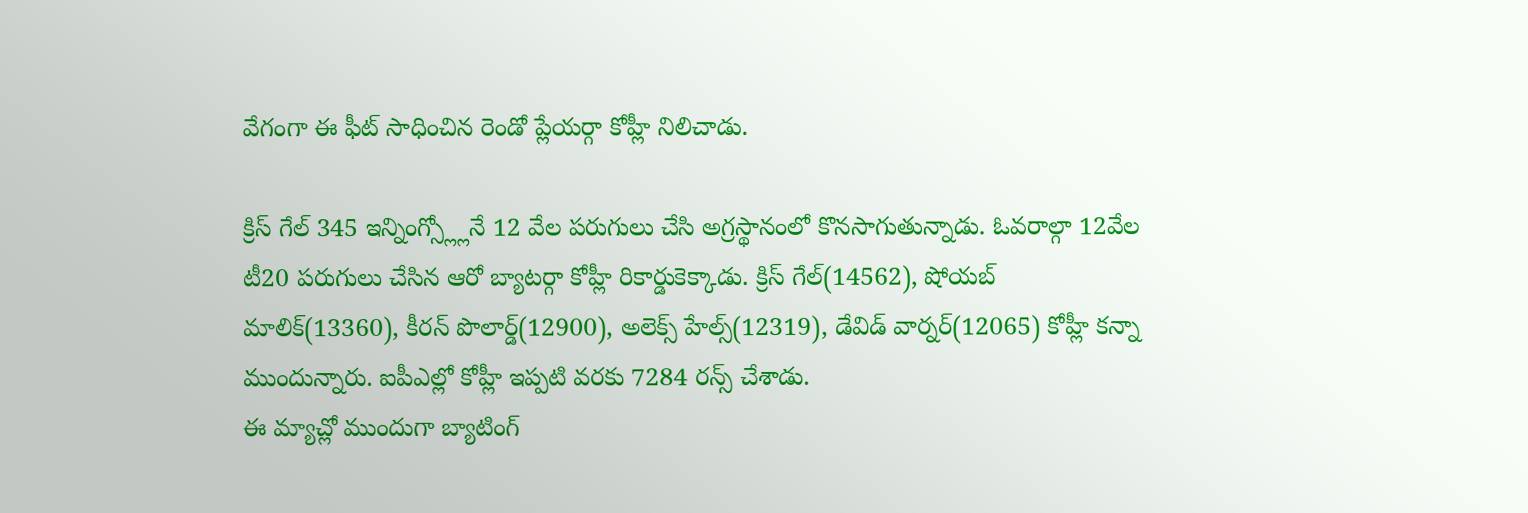వేగంగా ఈ ఫీట్ సాధించిన రెండో ప్లేయర్గా కోహ్లీ నిలిచాడు.

క్రిస్ గేల్ 345 ఇన్నింగ్స్ల్లోనే 12 వేల పరుగులు చేసి అగ్రస్థానంలో కొనసాగుతున్నాడు. ఓవరాల్గా 12వేల టీ20 పరుగులు చేసిన ఆరో బ్యాటర్గా కోహ్లీ రికార్డుకెక్కాడు. క్రిస్ గేల్(14562), షోయబ్ మాలిక్(13360), కీరన్ పొలార్డ్(12900), అలెక్స్ హేల్స్(12319), డేవిడ్ వార్నర్(12065) కోహ్లీ కన్నా ముందున్నారు. ఐపీఎల్లో కోహ్లీ ఇప్పటి వరకు 7284 రన్స్ చేశాడు.
ఈ మ్యాచ్లో ముందుగా బ్యాటింగ్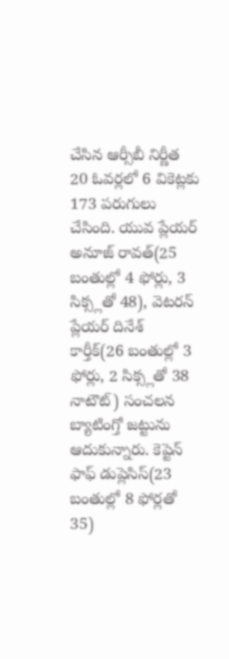చేసిన ఆర్సీబీ నిర్ణీత 20 ఓవర్లలో 6 వికెట్లకు 173 పరుగులు చేసింది. యువ ప్లేయర్ అనూజ్ రావత్(25 బంతుల్లో 4 ఫోర్లు, 3 సిక్స్లతో 48), వెటరన్ ప్లేయర్ దినేశ్ కార్తీక్(26 బంతుల్లో 3 ఫోర్లు, 2 సిక్స్లతో 38 నాటౌట్) సంచలన బ్యాటింగ్తో జట్టును ఆదుకున్నారు. కెప్టెన్ ఫాఫ్ డుప్లెసిస్(23 బంతుల్లో 8 ఫోర్లతో 35)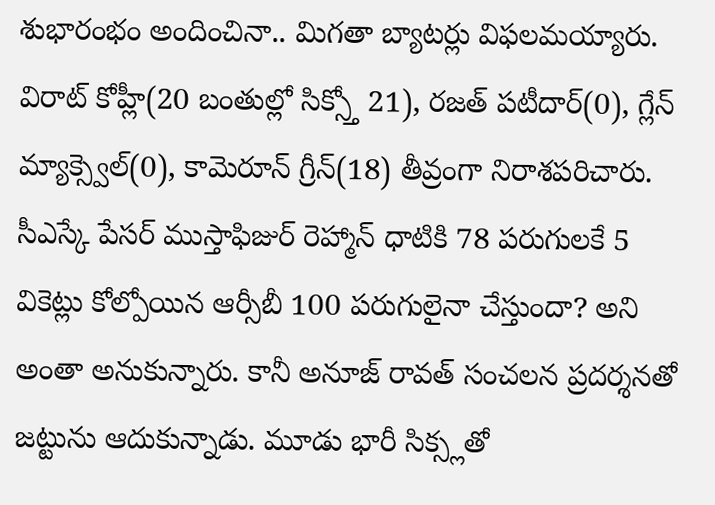శుభారంభం అందించినా.. మిగతా బ్యాటర్లు విఫలమయ్యారు.
విరాట్ కోహ్లీ(20 బంతుల్లో సిక్స్తో 21), రజత్ పటీదార్(0), గ్లేన్ మ్యాక్స్వెల్(0), కామెరూన్ గ్రీన్(18) తీవ్రంగా నిరాశపరిచారు. సీఎస్కే పేసర్ ముస్తాఫిజుర్ రెహ్మాన్ ధాటికి 78 పరుగులకే 5 వికెట్లు కోల్పోయిన ఆర్సీబీ 100 పరుగులైనా చేస్తుందా? అని అంతా అనుకున్నారు. కానీ అనూజ్ రావత్ సంచలన ప్రదర్శనతో జట్టును ఆదుకున్నాడు. మూడు భారీ సిక్స్లతో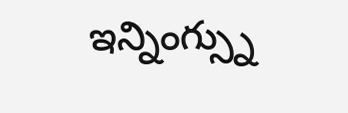ఇన్నింగ్స్ను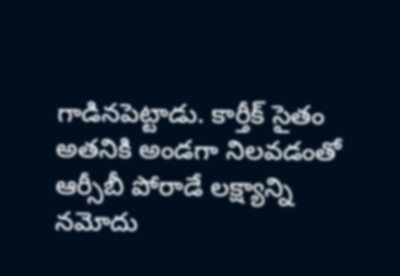గాడినపెట్టాడు. కార్తీక్ సైతం అతనికి అండగా నిలవడంతో ఆర్సీబీ పోరాడే లక్ష్యాన్ని నమోదు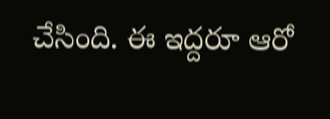చేసింది. ఈ ఇద్దరూ ఆరో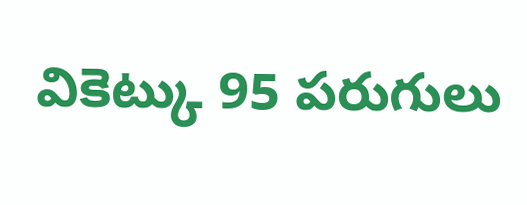వికెట్కు 95 పరుగులు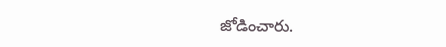జోడించారు.